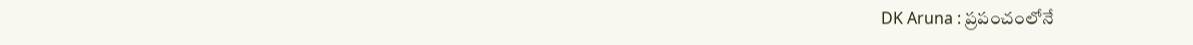DK Aruna : ప్రపంచంలోనే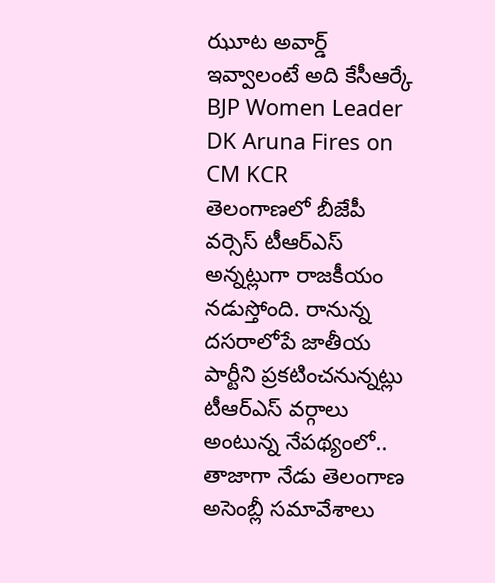ఝూట అవార్డ్ ఇవ్వాలంటే అది కేసీఆర్కే
BJP Women Leader DK Aruna Fires on CM KCR
తెలంగాణలో బీజేపీ వర్సెస్ టీఆర్ఎస్ అన్నట్లుగా రాజకీయం నడుస్తోంది. రానున్న దసరాలోపే జాతీయ పార్టీని ప్రకటించనున్నట్లు టీఆర్ఎస్ వర్గాలు అంటున్న నేపథ్యంలో.. తాజాగా నేడు తెలంగాణ అసెంబ్లీ సమావేశాలు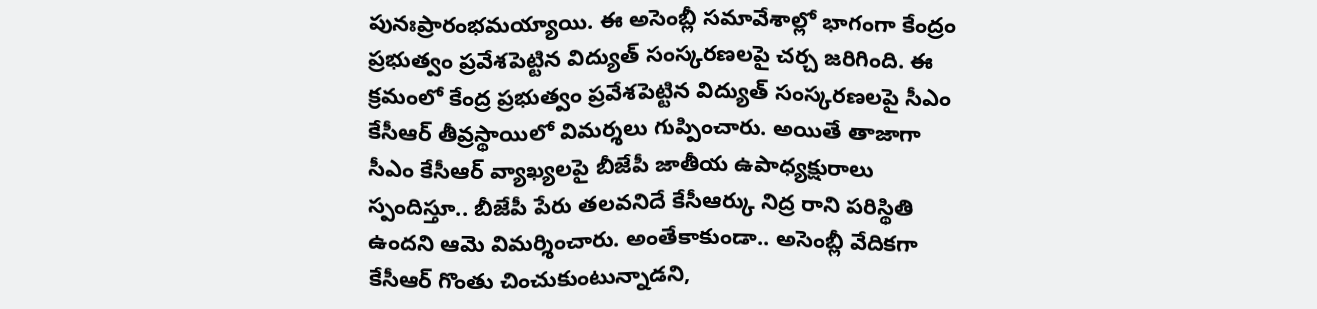పునఃప్రారంభమయ్యాయి. ఈ అసెంబ్లీ సమావేశాల్లో భాగంగా కేంద్రం ప్రభుత్వం ప్రవేశపెట్టిన విద్యుత్ సంస్కరణలపై చర్చ జరిగింది. ఈ క్రమంలో కేంద్ర ప్రభుత్వం ప్రవేశపెట్టిన విద్యుత్ సంస్కరణలపై సీఎం కేసీఆర్ తీవ్రస్థాయిలో విమర్శలు గుప్పించారు. అయితే తాజాగా సీఎం కేసీఆర్ వ్యాఖ్యలపై బీజేపీ జాతీయ ఉపాధ్యక్షురాలు స్పందిస్తూ.. బీజేపీ పేరు తలవనిదే కేసీఆర్కు నిద్ర రాని పరిస్థితి ఉందని ఆమె విమర్శించారు. అంతేకాకుండా.. అసెంబ్లీ వేదికగా కేసీఆర్ గొంతు చించుకుంటున్నాడని,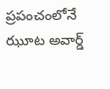ప్రపంచంలోనే ఝూట అవార్డ్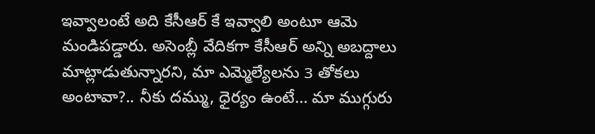ఇవ్వాలంటే అది కేసీఆర్ కే ఇవ్వాలి అంటూ ఆమె మండిపడ్డారు. అసెంబ్లీ వేదికగా కేసీఆర్ అన్ని అబద్దాలు మాట్లాడుతున్నారని, మా ఎమ్మెల్యేలను 3 తోకలు అంటావా?.. నీకు దమ్ము, ధైర్యం ఉంటే… మా ముగ్గురు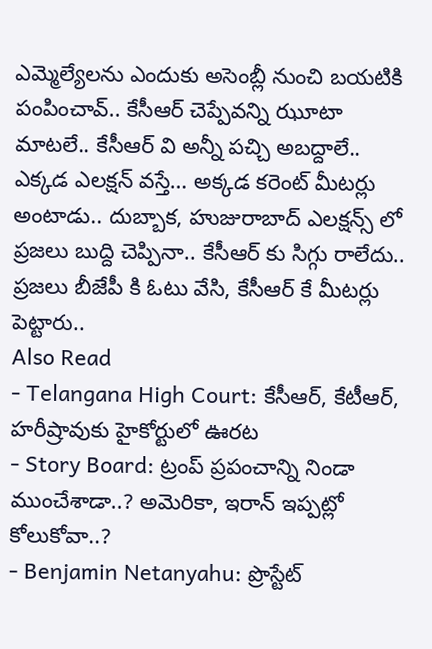ఎమ్మెల్యేలను ఎందుకు అసెంబ్లీ నుంచి బయటికి పంపించావ్.. కేసీఆర్ చెప్పేవన్ని ఝూటా మాటలే.. కేసీఆర్ వి అన్నీ పచ్చి అబద్దాలే.. ఎక్కడ ఎలక్షన్ వస్తే… అక్కడ కరెంట్ మీటర్లు అంటాడు.. దుబ్బాక, హుజురాబాద్ ఎలక్షన్స్ లో ప్రజలు బుద్ది చెప్పినా.. కేసీఆర్ కు సిగ్గు రాలేదు.. ప్రజలు బీజేపీ కి ఓటు వేసి, కేసీఆర్ కే మీటర్లు పెట్టారు..
Also Read
- Telangana High Court: కేసీఆర్, కేటీఆర్, హరీష్రావుకు హైకోర్టులో ఊరట
- Story Board: ట్రంప్ ప్రపంచాన్ని నిండా ముంచేశాడా..? అమెరికా, ఇరాన్ ఇప్పట్లో కోలుకోవా..?
- Benjamin Netanyahu: ప్రొస్టేట్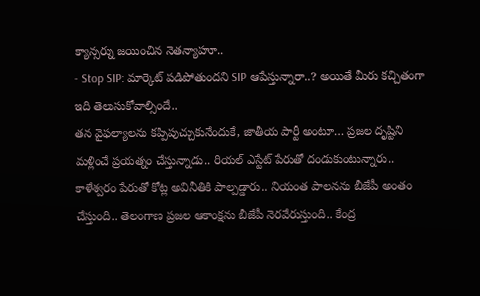క్యాన్సర్ను జయించిన నెతన్యాహూ..
- Stop SIP: మార్కెట్ పడిపోతుందని SIP ఆపేస్తున్నారా..? అయితే మీరు కచ్చితంగా ఇది తెలుసుకోవాల్సిందే..
తన వైఫల్యాలను కప్పిపుచ్చుకునేందుకే, జాతీయ పార్టీ అంటూ… ప్రజల దృష్టిని మళ్లించే ప్రయత్నం చేస్తున్నాడు.. రియల్ ఎస్టేట్ పేరుతో దండుకుంటున్నారు.. కాళేశ్వరం పేరుతో కోట్ల అవినీతికి పాల్పడ్డారు.. నియంత పాలనను బీజేపీ అంతం చేస్తుంది.. తెలంగాణ ప్రజల ఆకాంక్షను బీజేపీ నెరవేరుస్తుంది.. కేంద్ర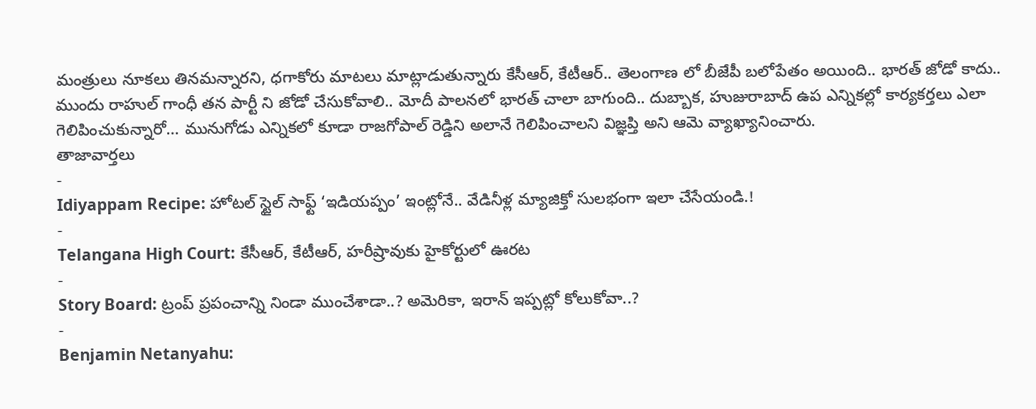మంత్రులు నూకలు తినమన్నారని, ధగాకోరు మాటలు మాట్లాడుతున్నారు కేసీఆర్, కేటీఆర్.. తెలంగాణ లో బీజేపీ బలోపేతం అయింది.. భారత్ జోడో కాదు.. ముందు రాహుల్ గాంధీ తన పార్టీ ని జోడో చేసుకోవాలి.. మోదీ పాలనలో భారత్ చాలా బాగుంది.. దుబ్బాక, హుజురాబాద్ ఉప ఎన్నికల్లో కార్యకర్తలు ఎలా గెలిపించుకున్నారో… మునుగోడు ఎన్నికలో కూడా రాజగోపాల్ రెడ్డిని అలానే గెలిపించాలని విజ్ఞప్తి అని ఆమె వ్యాఖ్యానించారు.
తాజావార్తలు
-
Idiyappam Recipe: హోటల్ స్టైల్ సాఫ్ట్ ‘ఇడియప్పం’ ఇంట్లోనే.. వేడినీళ్ల మ్యాజిక్తో సులభంగా ఇలా చేసేయండి.!
-
Telangana High Court: కేసీఆర్, కేటీఆర్, హరీష్రావుకు హైకోర్టులో ఊరట
-
Story Board: ట్రంప్ ప్రపంచాన్ని నిండా ముంచేశాడా..? అమెరికా, ఇరాన్ ఇప్పట్లో కోలుకోవా..?
-
Benjamin Netanyahu: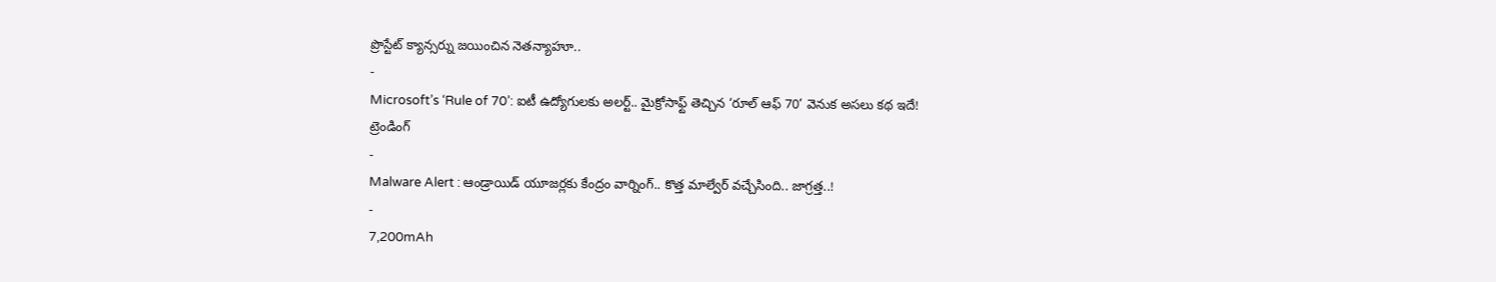ప్రొస్టేట్ క్యాన్సర్ను జయించిన నెతన్యాహూ..
-
Microsoft’s ‘Rule of 70’: ఐటీ ఉద్యోగులకు అలర్ట్.. మైక్రోసాఫ్ట్ తెచ్చిన ‘రూల్ ఆఫ్ 70’ వెనుక అసలు కథ ఇదే!
ట్రెండింగ్
-
Malware Alert : ఆండ్రాయిడ్ యూజర్లకు కేంద్రం వార్నింగ్.. కొత్త మాల్వేర్ వచ్చేసింది.. జాగ్రత్త..!
-
7,200mAh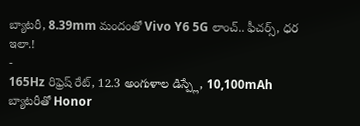బ్యాటరీ, 8.39mm మందంతో Vivo Y6 5G లాంచ్.. ఫీచర్స్, ధర ఇలా.!
-
165Hz రిఫ్రెష్ రేట్, 12.3 అంగుళాల డిస్ప్లే, 10,100mAh బ్యాటరీతో Honor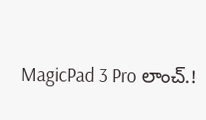MagicPad 3 Pro లాంచ్.!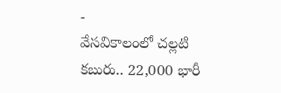-
వేసవికాలంలో చల్లటి కబురు.. 22,000 భారీ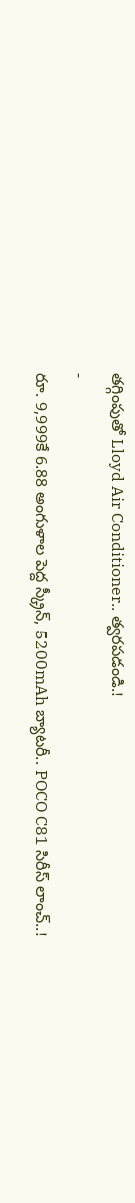తగ్గింపుతో Lloyd Air Conditioner.. త్వరపడండి.!
-
రూ. 9,999కే 6.88 అంగుళాల పెద్ద స్క్రీన్, 5200mAh బ్యాటరీ.. POCO C81 సిరీస్ లాంచ్..!